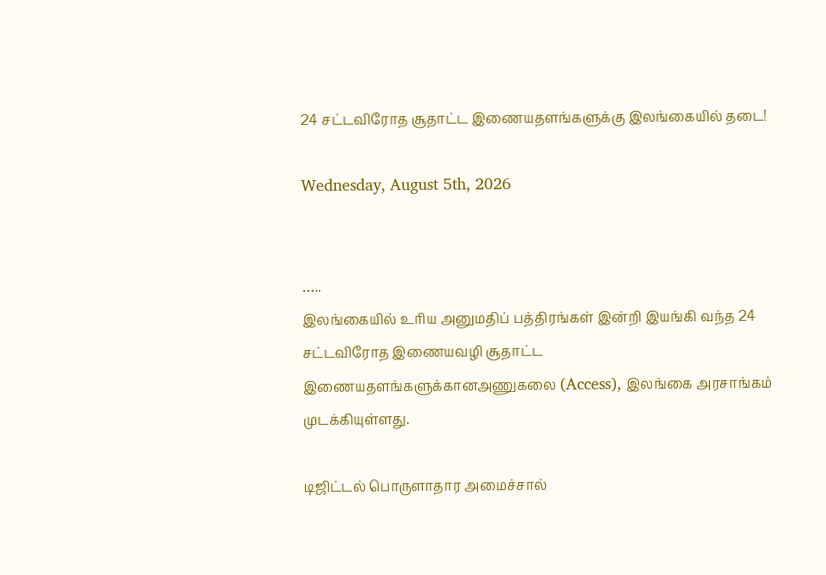24 சட்டவிரோத சூதாட்ட இணையதளங்களுக்கு இலங்கையில் தடை!

Wednesday, August 5th, 2026


…..
இலங்கையில் உரிய அனுமதிப் பத்திரங்கள் இன்றி இயங்கி வந்த 24 சட்டவிரோத இணையவழி சூதாட்ட இணையதளங்களுக்கானஅணுகலை (Access), இலங்கை அரசாங்கம் முடக்கியுள்ளது.

டிஜிட்டல் பொருளாதார அமைச்சால்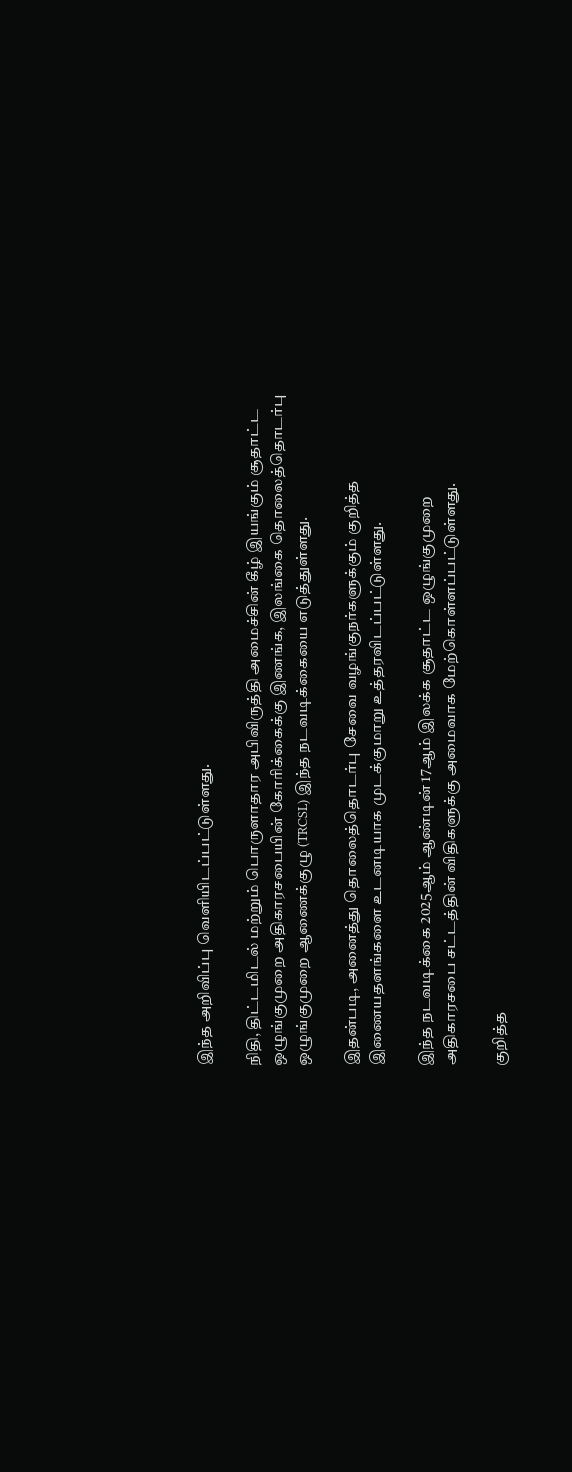இந்த அறிவிப்பு வெளியிடப்பட்டுள்ளது.

நிதி, திட்டமிடல் மற்றும் பொருளாதார அபிவிருத்தி அமைச்சின் கீழ் இயங்கும் சூதாட்ட ஒழுங்குமுறை அதிகாரசபையின் கோரிக்கைக்கு இணங்க, இலங்கை தொலைத்தொடர்பு ஒழுங்குமுறை ஆணைக்குழு (TRCSL) இந்த நடவடிக்கையை எடுத்துள்ளது.

இதன்படி, அனைத்து தொலைத்தொடர்பு சேவை வழங்குநர்களுக்கும் குறித்த இணையதளங்களை உடனடியாக முடக்குமாறு உத்தரவிடப்பட்டுள்ளது.

இந்த நடவடிக்கை 2025ஆம் ஆண்டின் 17ஆம் இலக்க சூதாட்ட ஒழுங்குமுறை அதிகாரசபை சட்டத்தின் விதிகளுக்கு அமைவாக மேற்கொள்ளப்பட்டுள்ளது.

குறித்த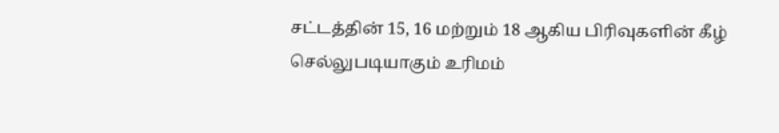சட்டத்தின் 15, 16 மற்றும் 18 ஆகிய பிரிவுகளின் கீழ் செல்லுபடியாகும் உரிமம்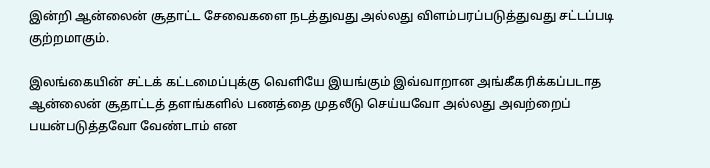இன்றி ஆன்லைன் சூதாட்ட சேவைகளை நடத்துவது அல்லது விளம்பரப்படுத்துவது சட்டப்படி குற்றமாகும்.

இலங்கையின் சட்டக் கட்டமைப்புக்கு வெளியே இயங்கும் இவ்வாறான அங்கீகரிக்கப்படாத ஆன்லைன் சூதாட்டத் தளங்களில் பணத்தை முதலீடு செய்யவோ அல்லது அவற்றைப் பயன்படுத்தவோ வேண்டாம் என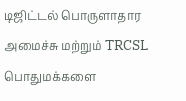டிஜிட்டல் பொருளாதார அமைச்சு மற்றும் TRCSL பொதுமக்களை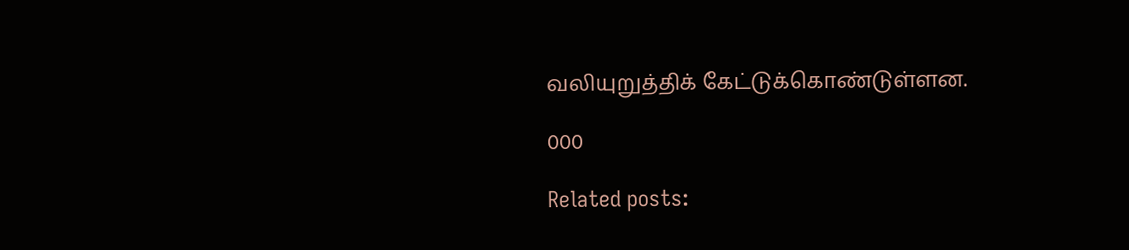வலியுறுத்திக் கேட்டுக்கொண்டுள்ளன.

000

Related posts: